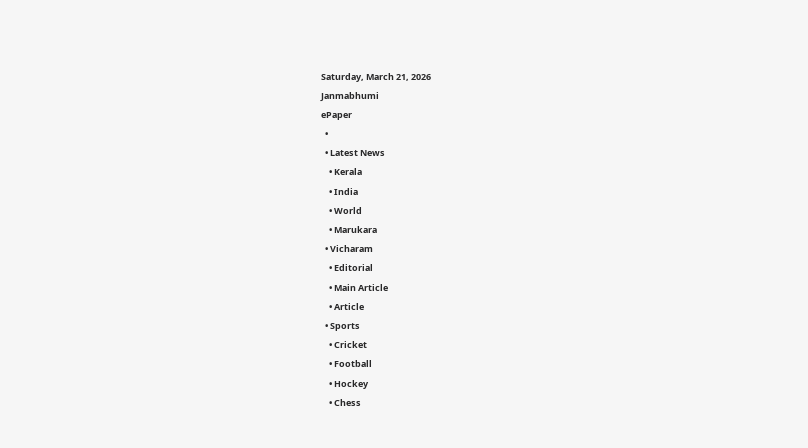Saturday, March 21, 2026
Janmabhumi
ePaper
  •
  • Latest News
    • Kerala
    • India
    • World
    • Marukara
  • Vicharam
    • Editorial
    • Main Article
    • Article
  • Sports
    • Cricket
    • Football
    • Hockey
    • Chess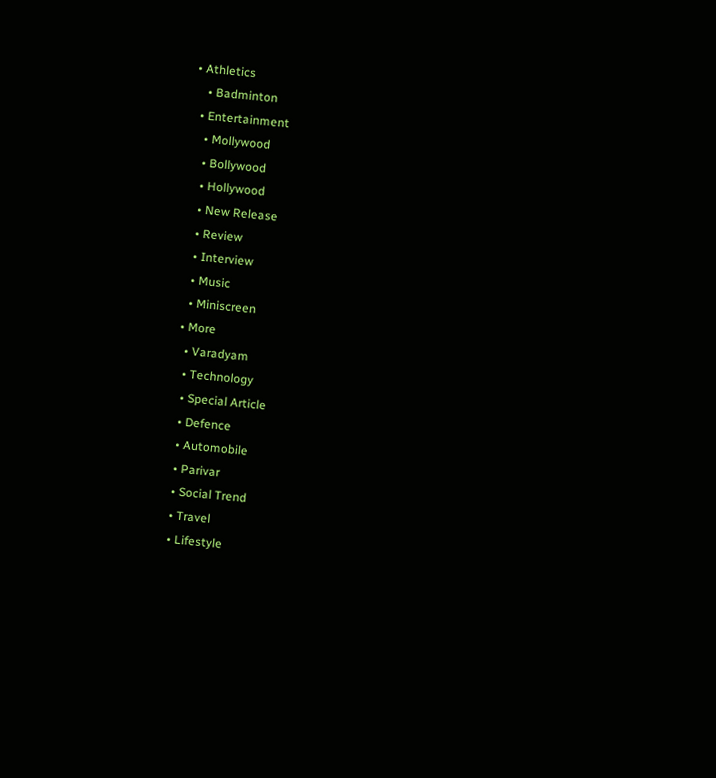• Athletics
    • Badminton
  • Entertainment
    • Mollywood
    • Bollywood
    • Hollywood
    • New Release
    • Review
    • Interview
    • Music
    • Miniscreen
  • More
    • Varadyam
    • Technology
    • Special Article
    • Defence
    • Automobile
    • Parivar
    • Social Trend
    • Travel
    • Lifestyle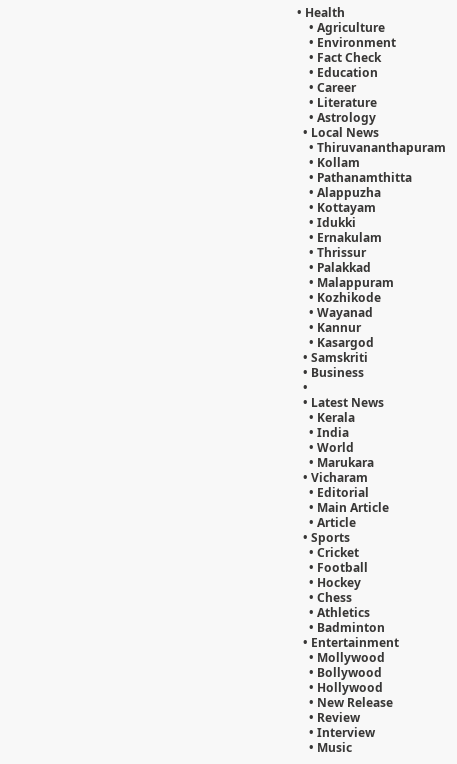• Health
    • Agriculture
    • Environment
    • Fact Check
    • Education
    • Career
    • Literature
    • Astrology
  • Local News
    • Thiruvananthapuram
    • Kollam
    • Pathanamthitta
    • Alappuzha
    • Kottayam
    • Idukki
    • Ernakulam
    • Thrissur
    • Palakkad
    • Malappuram
    • Kozhikode
    • Wayanad
    • Kannur
    • Kasargod
  • Samskriti
  • Business
  •
  • Latest News
    • Kerala
    • India
    • World
    • Marukara
  • Vicharam
    • Editorial
    • Main Article
    • Article
  • Sports
    • Cricket
    • Football
    • Hockey
    • Chess
    • Athletics
    • Badminton
  • Entertainment
    • Mollywood
    • Bollywood
    • Hollywood
    • New Release
    • Review
    • Interview
    • Music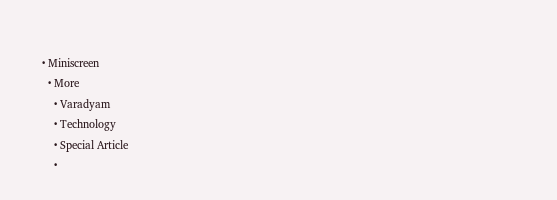• Miniscreen
  • More
    • Varadyam
    • Technology
    • Special Article
    •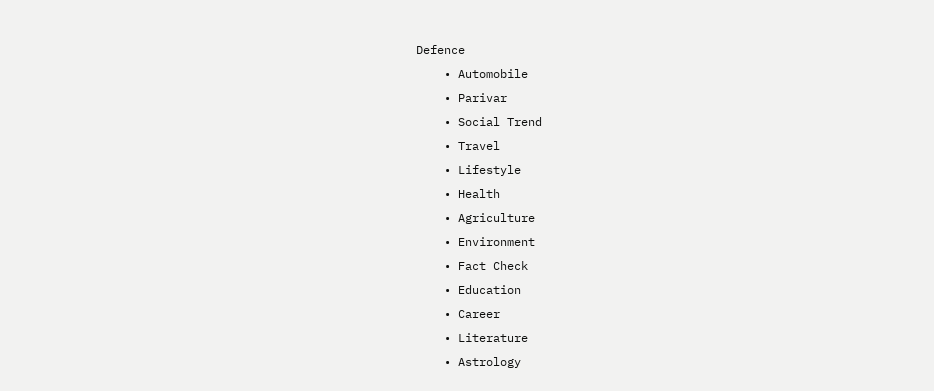Defence
    • Automobile
    • Parivar
    • Social Trend
    • Travel
    • Lifestyle
    • Health
    • Agriculture
    • Environment
    • Fact Check
    • Education
    • Career
    • Literature
    • Astrology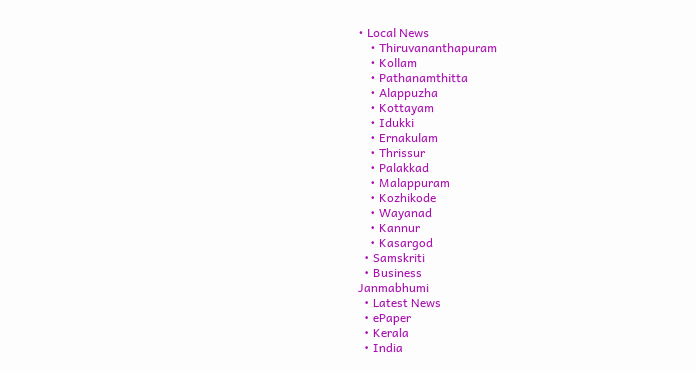• Local News
    • Thiruvananthapuram
    • Kollam
    • Pathanamthitta
    • Alappuzha
    • Kottayam
    • Idukki
    • Ernakulam
    • Thrissur
    • Palakkad
    • Malappuram
    • Kozhikode
    • Wayanad
    • Kannur
    • Kasargod
  • Samskriti
  • Business
Janmabhumi
  • Latest News
  • ePaper
  • Kerala
  • India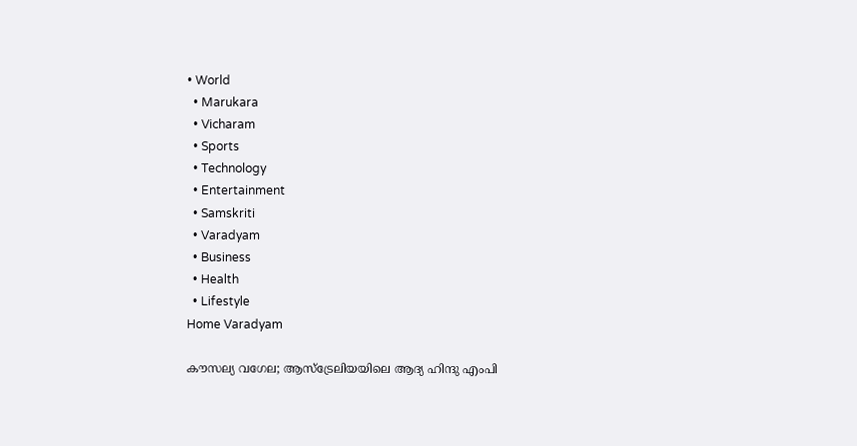• World
  • Marukara
  • Vicharam
  • Sports
  • Technology
  • Entertainment
  • Samskriti
  • Varadyam
  • Business
  • Health
  • Lifestyle
Home Varadyam

കൗസല്യ വഗേല; ആസ്‌ട്രേലിയയിലെ ആദ്യ ഹിന്ദു എംപി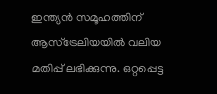ഇന്ത്യന്‍ സമൂഹത്തിന് ആസ്‌ട്രേലിയയില്‍ വലിയ മതിപ്പ് ലഭിക്കുന്നു. ഒറ്റപ്പെട്ട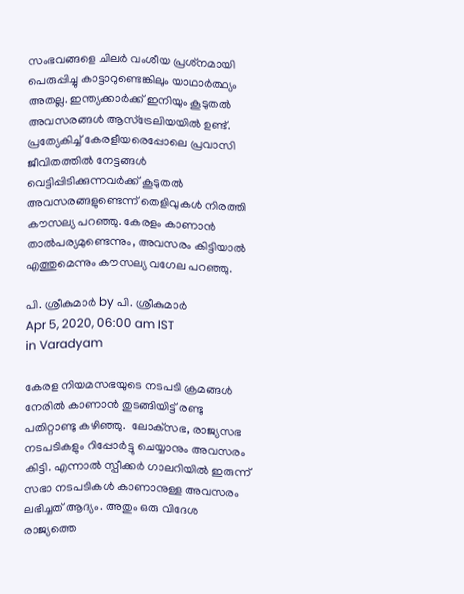സംഭവങ്ങളെ ചിലര്‍ വംശീയ പ്രശ്‌നമായി പെരുപ്പിച്ചു കാട്ടാറുണ്ടെങ്കിലും യാഥാര്‍ത്ഥ്യം അതല്ല. ഇന്ത്യക്കാര്‍ക്ക് ഇനിയും കൂടുതല്‍ അവസരങ്ങള്‍ ആസ്‌ട്രേലിയയില്‍ ഉണ്ട്. പ്രത്യേകിച്ച് കേരളീയരെപ്പോലെ പ്രവാസി ജീവിതത്തില്‍ നേട്ടങ്ങള്‍ വെട്ടിപ്പിടിക്കുന്നവര്‍ക്ക് കൂടുതല്‍ അവസരങ്ങളുണ്ടെന്ന് തെളിവുകള്‍ നിരത്തി കൗസല്യ പറഞ്ഞു. കേരളം കാണാന്‍ താല്‍പര്യമുണ്ടെന്നും, അവസരം കിട്ടിയാല്‍ എത്തുമെന്നും കൗസല്യ വഗേല പറഞ്ഞു.

പി. ശ്രീകുമാര്‍ by പി. ശ്രീകുമാര്‍
Apr 5, 2020, 06:00 am IST
in Varadyam

കേരള നിയമസഭയുടെ നടപടി ക്രമങ്ങള്‍ നേരില്‍ കാണാന്‍ തുടങ്ങിയിട്ട് രണ്ടു പതിറ്റാണ്ടു കഴിഞ്ഞു.  ലോക്‌സഭ, രാജ്യസഭ നടപടികളും റിപ്പോര്‍ട്ടു ചെയ്യാനും അവസരം കിട്ടി. എന്നാല്‍ സ്പീക്കര്‍ ഗാലറിയില്‍ ഇരുന്ന് സഭാ നടപടികള്‍ കാണാനുള്ള അവസരം ലഭിച്ചത് ആദ്യം. അതും ഒരു വിദേശ രാജ്യത്തെ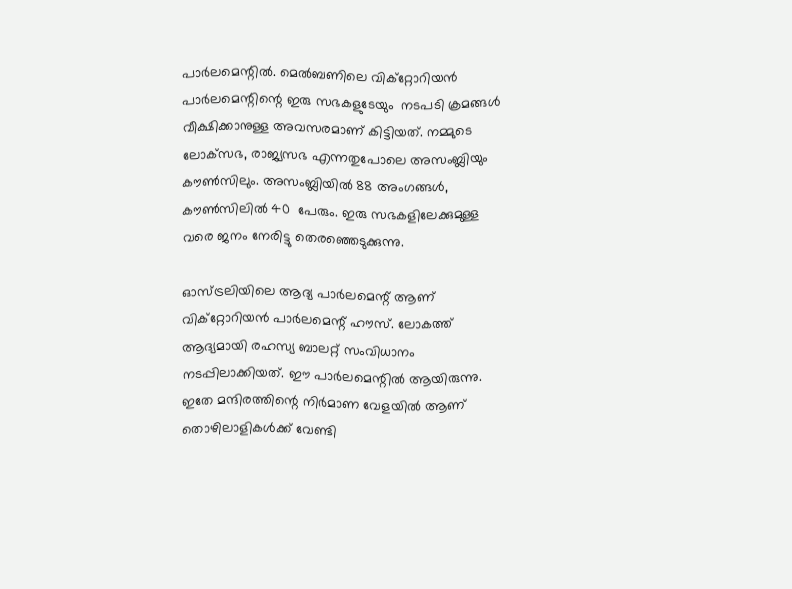പാര്‍ലമെന്റില്‍. മെല്‍ബണിലെ വിക്‌റ്റോറിയന്‍ പാര്‍ലമെന്റിന്റെ ഇരു സഭകളുടേയും  നടപടി ക്രമങ്ങള്‍ വീക്ഷിക്കാനുള്ള അവസരമാണ് കിട്ടിയത്. നമ്മുടെ ലോക്‌സഭ, രാജ്യസഭ എന്നതുപോലെ അസംബ്ലിയും കൗണ്‍സിലും. അസംബ്ലിയില്‍ 88 അംഗങ്ങള്‍, കൗണ്‍സിലില്‍ 40  പേരും. ഇരു സഭകളിലേക്കുമുള്ള വരെ ജനം നേരിട്ടു തെരഞ്ഞെടുക്കുന്നു.

ഓസ്ട്രലിയിലെ ആദ്യ പാര്‍ലമെന്റ് ആണ്  വിക്‌റ്റോറിയന്‍ പാര്‍ലമെന്റ് ഹൗസ്. ലോകത്ത് ആദ്യമായി രഹസ്യ ബാലറ്റ് സംവിധാനം നടപ്പിലാക്കിയത്. ഈ പാര്‍ലമെന്റില്‍ ആയിരുന്നു. ഇതേ മന്ദിരത്തിന്റെ നിര്‍മാണ വേളയില്‍ ആണ് തൊഴിലാളികള്‍ക്ക് വേണ്ടി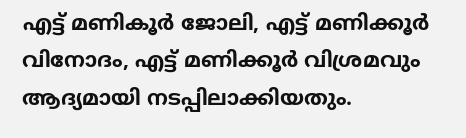എട്ട് മണികൂര്‍ ജോലി, എട്ട് മണിക്കൂര്‍ വിനോദം, എട്ട് മണിക്കൂര്‍ വിശ്രമവും ആദ്യമായി നടപ്പിലാക്കിയതും.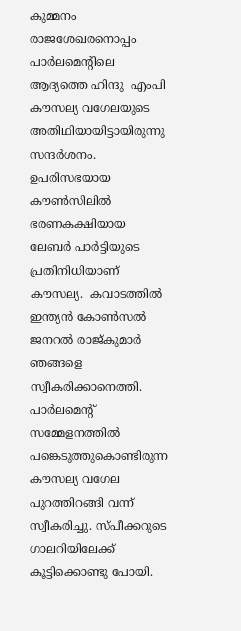കുമ്മനം രാജശേഖരനൊപ്പം പാര്‍ലമെന്റിലെ ആദ്യത്തെ ഹിന്ദു  എംപി കൗസല്യ വഗേലയുടെ അതിഥിയായിട്ടായിരുന്നു സന്ദര്‍ശനം. ഉപരിസഭയായ കൗണ്‍സിലില്‍ ഭരണകക്ഷിയായ ലേബര്‍ പാര്‍ട്ടിയുടെ പ്രതിനിധിയാണ് കൗസല്യ.  കവാടത്തില്‍ ഇന്ത്യന്‍ കോണ്‍സല്‍ ജനറല്‍ രാജ്കുമാര്‍ ഞങ്ങളെ സ്വീകരിക്കാനെത്തി.  പാര്‍ലമെന്റ് സമ്മേളനത്തില്‍ പങ്കെടുത്തുകൊണ്ടിരുന്ന കൗസല്യ വഗേല പുറത്തിറങ്ങി വന്ന് സ്വീകരിച്ചു. സ്പീക്കറുടെ ഗാലറിയിലേക്ക് കൂട്ടിക്കൊണ്ടു പോയി.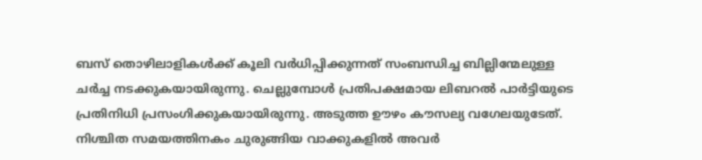ബസ് തൊഴിലാളികള്‍ക്ക് കൂലി വര്‍ധിപ്പിക്കുന്നത് സംബന്ധിച്ച ബില്ലിന്മേലുള്ള ചര്‍ച്ച നടക്കുകയായിരുന്നു. ചെല്ലുമ്പോള്‍ പ്രതിപക്ഷമായ ലിബറല്‍ പാര്‍ട്ടിയുടെ പ്രതിനിധി പ്രസംഗിക്കുകയായിരുന്നു. അടുത്ത ഊഴം കൗസല്യ വഗേലയുടേത്. നിശ്ചിത സമയത്തിനകം ചുരുങ്ങിയ വാക്കുകളില്‍ അവര്‍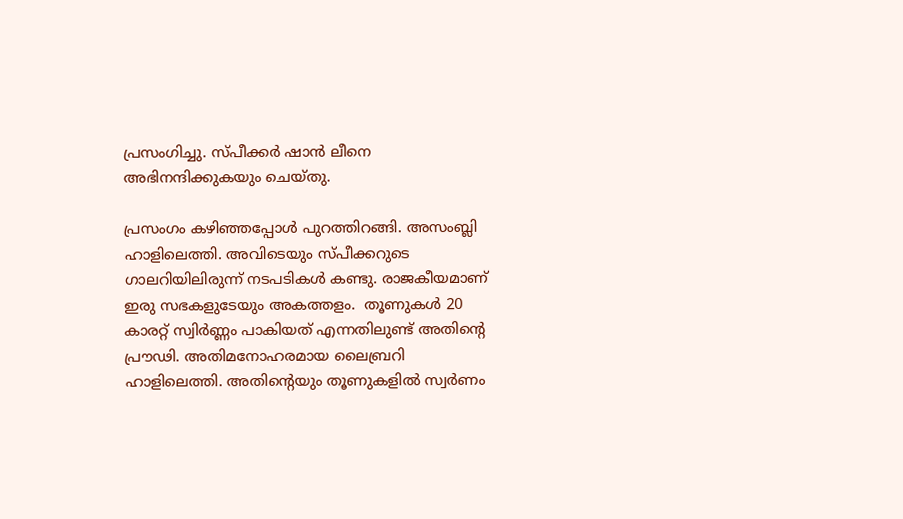പ്രസംഗിച്ചു. സ്പീക്കര്‍ ഷാന്‍ ലീനെ അഭിനന്ദിക്കുകയും ചെയ്തു.

പ്രസംഗം കഴിഞ്ഞപ്പോള്‍ പുറത്തിറങ്ങി. അസംബ്ലി ഹാളിലെത്തി. അവിടെയും സ്പീക്കറുടെ ഗാലറിയിലിരുന്ന് നടപടികള്‍ കണ്ടു. രാജകീയമാണ് ഇരു സഭകളുടേയും അകത്തളം.  തൂണുകള്‍ 20 കാരറ്റ് സ്വിര്‍ണ്ണം പാകിയത് എന്നതിലുണ്ട് അതിന്റെ പ്രൗഢി. അതിമനോഹരമായ ലൈബ്രറി ഹാളിലെത്തി. അതിന്റെയും തൂണുകളില്‍ സ്വര്‍ണം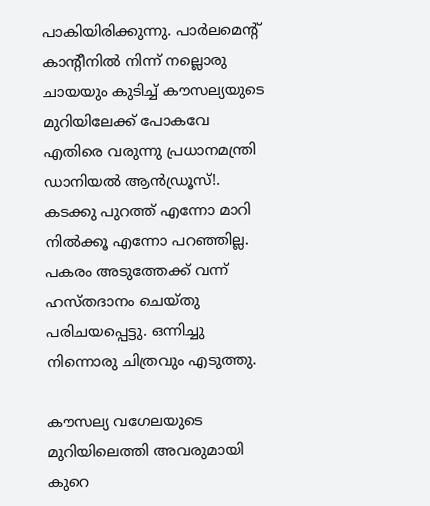പാകിയിരിക്കുന്നു. പാര്‍ലമെന്റ് കാന്റീനില്‍ നിന്ന് നല്ലൊരു ചായയും കുടിച്ച് കൗസല്യയുടെ മുറിയിലേക്ക് പോകവേ എതിരെ വരുന്നു പ്രധാനമന്ത്രി ഡാനിയല്‍ ആന്‍ഡ്രൂസ്!. കടക്കു പുറത്ത് എന്നോ മാറി നില്‍ക്കൂ എന്നോ പറഞ്ഞില്ല. പകരം അടുത്തേക്ക് വന്ന് ഹസ്തദാനം ചെയ്തു പരിചയപ്പെട്ടു. ഒന്നിച്ചു നിന്നൊരു ചിത്രവും എടുത്തു.

കൗസല്യ വഗേലയുടെ മുറിയിലെത്തി അവരുമായി കുറെ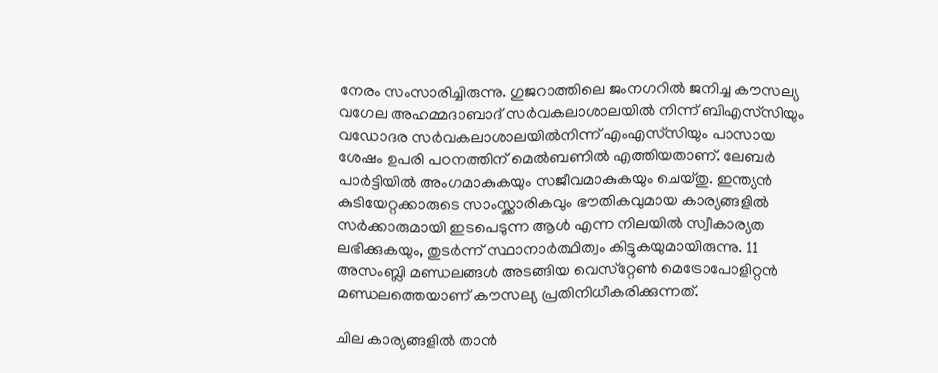നേരം സംസാരിച്ചിരുന്നു. ഗുജറാത്തിലെ ജംനഗറില്‍ ജനിച്ച കൗസല്യ വഗേല അഹമ്മദാബാദ് സര്‍വകലാശാലയില്‍ നിന്ന് ബിഎസ്‌സിയും വഡോദര സര്‍വകലാശാലയില്‍നിന്ന് എംഎസ്‌സിയും പാസായ ശേഷം ഉപരി പഠനത്തിന് മെല്‍ബണില്‍ എത്തിയതാണ്. ലേബര്‍ പാര്‍ട്ടിയില്‍ അംഗമാകുകയും സജീവമാകുകയും ചെയ്തു. ഇന്ത്യന്‍ കുടിയേറ്റക്കാരുടെ സാംസ്ക്കാരികവും ഭൗതികവുമായ കാര്യങ്ങളില്‍ സര്‍ക്കാരുമായി ഇടപെടുന്ന ആള്‍ എന്ന നിലയില്‍ സ്വീകാര്യത ലഭിക്കുകയും, തുടര്‍ന്ന് സ്ഥാനാര്‍ത്ഥിത്വം കിട്ടുകയുമായിരുന്നു. 11 അസംബ്ലി മണ്ഡലങ്ങള്‍ അടങ്ങിയ വെസ്‌റ്റേണ്‍ മെട്രോപോളിറ്റന്‍ മണ്ഡലത്തെയാണ് കൗസല്യ പ്രതിനിധീകരിക്കുന്നത്.

ചില കാര്യങ്ങളില്‍ താന്‍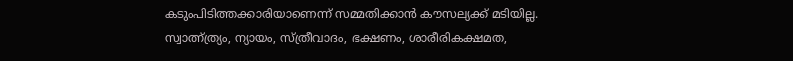കടുംപിടിത്തക്കാരിയാണെന്ന് സമ്മതിക്കാന്‍ കൗസല്യക്ക് മടിയില്ല. സ്വാത്ന്ത്ര്യം, ന്യായം, സ്ത്രീവാദം, ഭക്ഷണം, ശാരീരികക്ഷമത,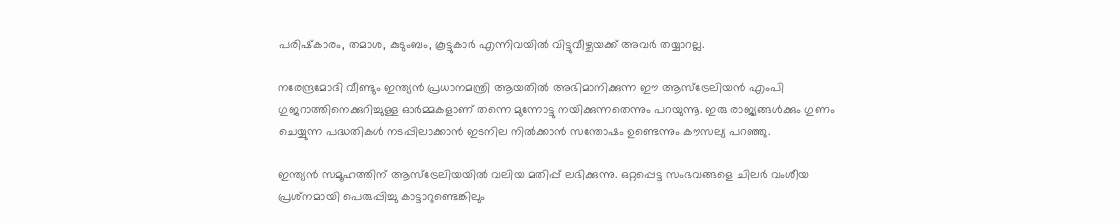പരിഷ്‌കാരം, തമാശ, കുടുംബം, കൂട്ടുകാര്‍ എന്നിവയില്‍ വിട്ടുവീഴ്ചയക്ക് അവര്‍ തയ്യാറല്ല.

നരേന്ദ്രമോദി വീണ്ടും ഇന്ത്യന്‍ പ്രധാനമന്ത്രി ആയതില്‍ അഭിമാനിക്കുന്ന ഈ ആസ്‌ട്രേലിയന്‍ എംപി ഗുജറാത്തിനെക്കുറിച്ചുള്ള ഓര്‍മ്മകളാണ് തന്നെ മുന്നോട്ടു നയിക്കുന്നതെന്നും പറയുന്നൂ. ഇരു രാജ്യങ്ങള്‍ക്കും ഗുണം ചെയ്യുന്ന പദ്ധതികള്‍ നടപ്പിലാക്കാന്‍ ഇടനില നില്‍ക്കാന്‍ സന്തോഷം ഉണ്ടെന്നും കൗസല്യ പറഞ്ഞു.

ഇന്ത്യന്‍ സമൂഹത്തിന് ആസ്‌ട്രേലിയയില്‍ വലിയ മതിപ്പ് ലഭിക്കുന്നു. ഒറ്റപ്പെട്ട സംഭവങ്ങളെ ചിലര്‍ വംശീയ പ്രശ്‌നമായി പെരുപ്പിച്ചു കാട്ടാറുണ്ടെങ്കിലും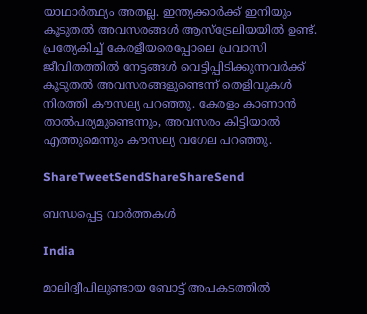യാഥാര്‍ത്ഥ്യം അതല്ല. ഇന്ത്യക്കാര്‍ക്ക് ഇനിയും കൂടുതല്‍ അവസരങ്ങള്‍ ആസ്‌ട്രേലിയയില്‍ ഉണ്ട്. പ്രത്യേകിച്ച് കേരളീയരെപ്പോലെ പ്രവാസി ജീവിതത്തില്‍ നേട്ടങ്ങള്‍ വെട്ടിപ്പിടിക്കുന്നവര്‍ക്ക് കൂടുതല്‍ അവസരങ്ങളുണ്ടെന്ന് തെളിവുകള്‍ നിരത്തി കൗസല്യ പറഞ്ഞു. കേരളം കാണാന്‍ താല്‍പര്യമുണ്ടെന്നും, അവസരം കിട്ടിയാല്‍ എത്തുമെന്നും കൗസല്യ വഗേല പറഞ്ഞു.

ShareTweetSendShareShareSend

ബന്ധപ്പെട്ട വാര്‍ത്തകള്‍

India

മാലിദ്വീപിലുണ്ടായ ബോട്ട് അപകടത്തിൽ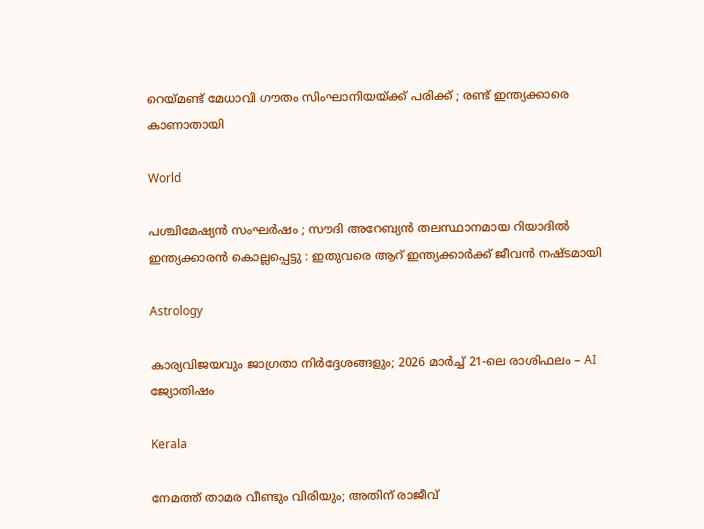റെയ്‌മണ്ട് മേധാവി ഗൗതം സിംഘാനിയയ്‌ക്ക് പരിക്ക് ; രണ്ട് ഇന്ത്യക്കാരെ കാണാതായി

World

പശ്ചിമേഷ്യൻ സംഘർഷം ; സൗദി അറേബ്യൻ തലസ്ഥാനമായ റിയാദിൽ ഇന്ത്യക്കാരൻ കൊല്ലപ്പെട്ടു : ഇതുവരെ ആറ് ഇന്ത്യക്കാർക്ക് ജീവൻ നഷ്ടമായി

Astrology

കാര്യവിജയവും ജാഗ്രതാ നിർദ്ദേശങ്ങളും; 2026 മാർച്ച് 21-ലെ രാശിഫലം – AI ജ്യോതിഷം

Kerala

നേമത്ത് താമര വീണ്ടും വിരിയും; അതിന് രാജീവ്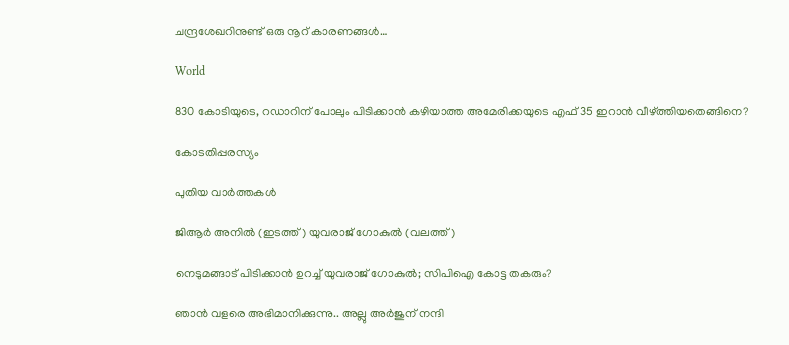ചന്ദ്രശേഖറിനുണ്ട് ഒരു നൂറ് കാരണങ്ങള്‍…

World

830 കോടിയുടെ, റഡാറിന് പോലും പിടിക്കാന്‍ കഴിയാത്ത അമേരിക്കയുടെ എഫ് 35 ഇറാന്‍ വീഴ്‌ത്തിയതെങ്ങിനെ?

കോടതിപ്പരസ്യം

പുതിയ വാര്‍ത്തകള്‍

ജിആര്‍ അനില്‍ (ഇടത്ത്) യുവരാജ് ഗോകുല്‍ (വലത്ത്)

നെടുമങ്ങാട് പിടിക്കാന്‍ ഉറച്ച് യുവരാജ് ഗോകുല്‍; സിപിഐ കോട്ട തകരും?

ഞാൻ വളരെ അഭിമാനിക്കുന്നു.. അല്ലു അർജുന് നന്ദി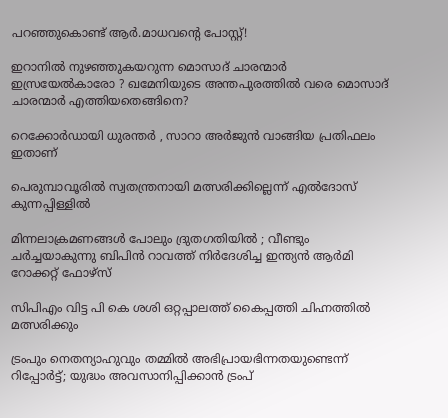പറഞ്ഞുകൊണ്ട് ആർ.മാധവന്റെ പോസ്റ്റ്!

ഇറാനില്‍ നുഴഞ്ഞുകയറുന്ന മൊസാദ് ചാരന്മാര്‍ ഇസ്രയേല്‍കാരോ ? ഖമേനിയുടെ അന്തപുരത്തില്‍ വരെ മൊസാദ് ചാരന്മാര്‍ എത്തിയതെങ്ങിനെ?

റെക്കോർഡായി ധുരന്തർ , സാറാ അർജുൻ വാങ്ങിയ പ്രതിഫലം ഇതാണ്

പെരുമ്പാവൂരില്‍ സ്വതന്ത്രനായി മത്സരിക്കില്ലെന്ന് എല്‍ദോസ് കുന്നപ്പിള്ളില്‍

മിന്നലാക്രമണങ്ങൾ പോലും ദ്രുതഗതിയിൽ ; വീണ്ടും ചർച്ചയാകുന്നു ബിപിൻ റാവത്ത് നിർദേശിച്ച ഇന്ത്യൻ ആർമി റോക്കറ്റ് ഫോഴ്‌സ്

സിപിഎം വിട്ട പി കെ ശശി ഒറ്റപ്പാലത്ത് കൈപ്പത്തി ചിഹ്നത്തില്‍ മത്സരിക്കും

ട്രംപും നെതന്യാഹുവും തമ്മിൽ അഭിപ്രായഭിന്നതയുണ്ടെന്ന് റിപ്പോര്‍ട്ട്; യുദ്ധം അവസാനിപ്പിക്കാൻ ട്രംപ്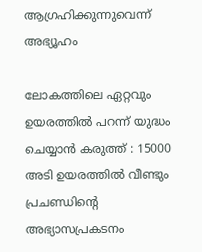ആഗ്രഹിക്കുന്നുവെന്ന് അഭ്യൂഹം

ലോകത്തിലെ ഏറ്റവും ഉയരത്തിൽ പറന്ന് യുദ്ധം ചെയ്യാൻ കരുത്ത് : 15000 അടി ഉയരത്തിൽ വീണ്ടും പ്രചണ്ഡിന്റെ അഭ്യാസപ്രകടനം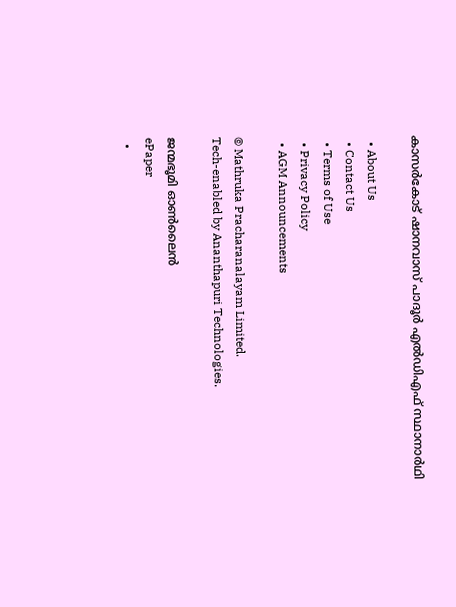കാസര്‍കോട് ഷാനവാസ് പാദൂര്‍ എല്‍ഡിഎഫ് സ്ഥാനാര്‍ഥി

  • About Us
  • Contact Us
  • Terms of Use
  • Privacy Policy
  • AGM Announcements

© Mathruka Pracharanalayam Limited.
Tech-enabled by Ananthapuri Technologies.

ജന്മഭൂമി ഓണ്‍ലൈന്‍
ePaper
  •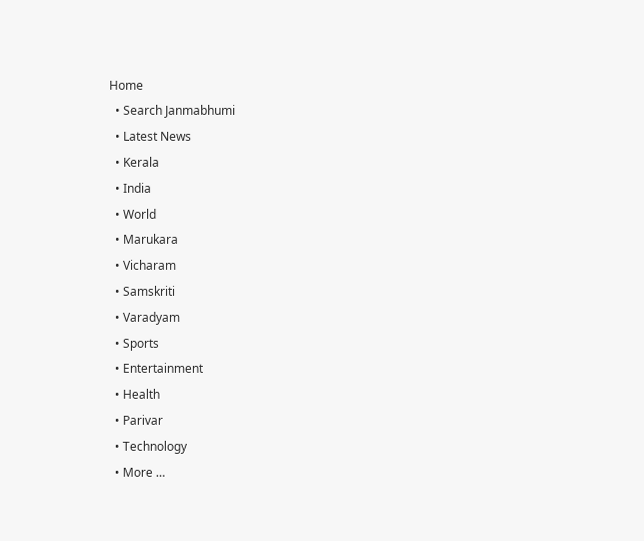Home
  • Search Janmabhumi
  • Latest News
  • Kerala
  • India
  • World
  • Marukara
  • Vicharam
  • Samskriti
  • Varadyam
  • Sports
  • Entertainment
  • Health
  • Parivar
  • Technology
  • More …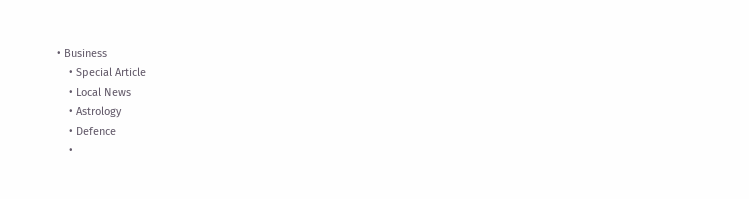• Business
    • Special Article
    • Local News
    • Astrology
    • Defence
    •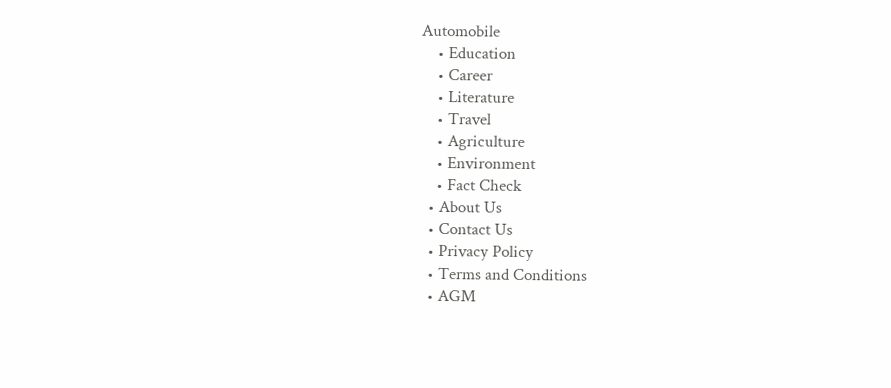Automobile
    • Education
    • Career
    • Literature
    • Travel
    • Agriculture
    • Environment
    • Fact Check
  • About Us
  • Contact Us
  • Privacy Policy
  • Terms and Conditions
  • AGM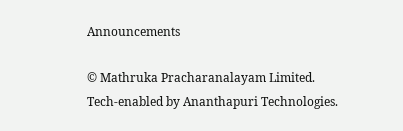Announcements

© Mathruka Pracharanalayam Limited.
Tech-enabled by Ananthapuri Technologies.